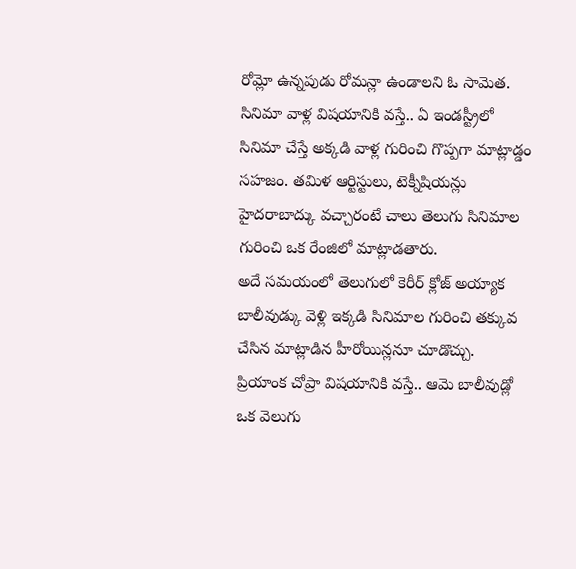రోమ్లో ఉన్నపుడు రోమన్లా ఉండాలని ఓ సామెత. సినిమా వాళ్ల విషయానికి వస్తే.. ఏ ఇండస్ట్రీలో సినిమా చేస్తే అక్కడి వాళ్ల గురించి గొప్పగా మాట్లాడ్డం సహజం. తమిళ ఆర్టిస్టులు, టెక్నీషియన్లు హైదరాబాద్కు వచ్చారంటే చాలు తెలుగు సినిమాల గురించి ఒక రేంజిలో మాట్లాడతారు.
అదే సమయంలో తెలుగులో కెరీర్ క్లోజ్ అయ్యాక బాలీవుడ్కు వెళ్లి ఇక్కడి సినిమాల గురించి తక్కువ చేసిన మాట్లాడిన హీరోయిన్లనూ చూడొచ్చు.
ప్రియాంక చోప్రా విషయానికి వస్తే.. ఆమె బాలీవుడ్లో ఒక వెలుగు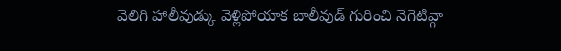వెలిగి హాలీవుడ్కు వెళ్లిపోయాక బాలీవుడ్ గురించి నెగెటివ్గా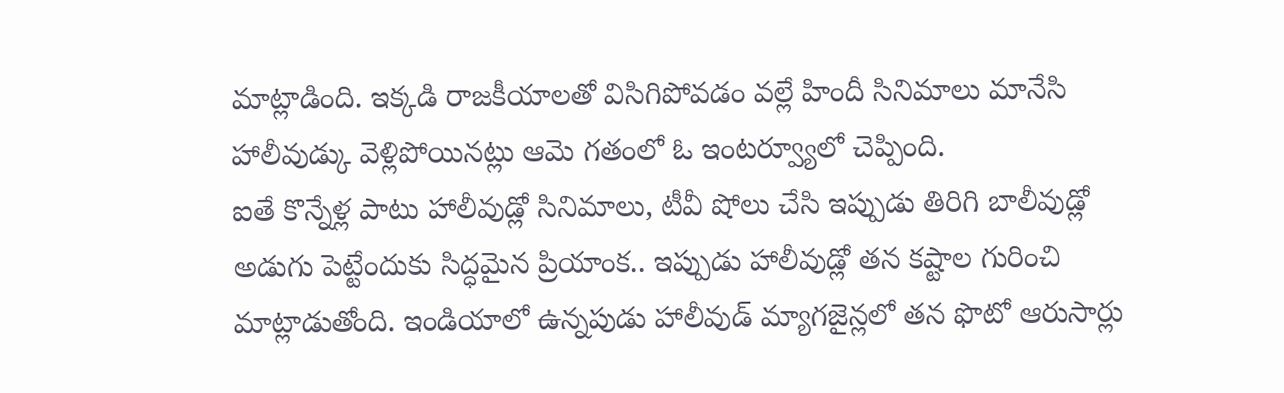మాట్లాడింది. ఇక్కడి రాజకీయాలతో విసిగిపోవడం వల్లే హిందీ సినిమాలు మానేసి హాలీవుడ్కు వెళ్లిపోయినట్లు ఆమె గతంలో ఓ ఇంటర్వ్యూలో చెప్పింది.
ఐతే కొన్నేళ్ల పాటు హాలీవుడ్లో సినిమాలు, టీవీ షోలు చేసి ఇప్పుడు తిరిగి బాలీవుడ్లో అడుగు పెట్టేందుకు సిద్ధమైన ప్రియాంక.. ఇప్పుడు హాలీవుడ్లో తన కష్టాల గురించి మాట్లాడుతోంది. ఇండియాలో ఉన్నపుడు హాలీవుడ్ మ్యాగజైన్లలో తన ఫొటో ఆరుసార్లు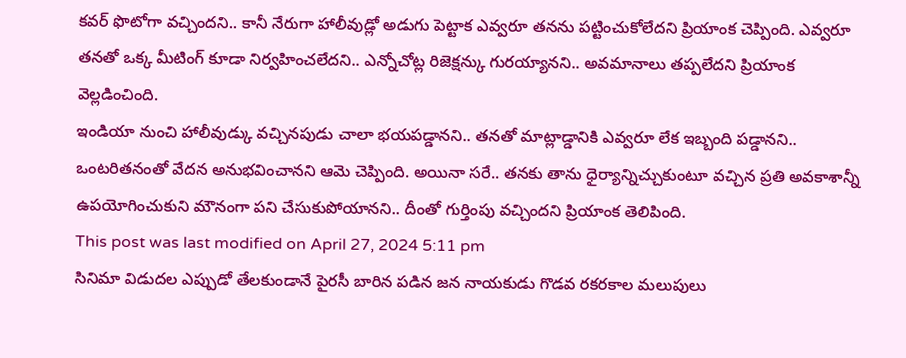కవర్ ఫొటోగా వచ్చిందని.. కానీ నేరుగా హాలీవుడ్లో అడుగు పెట్టాక ఎవ్వరూ తనను పట్టించుకోలేదని ప్రియాంక చెప్పింది. ఎవ్వరూ తనతో ఒక్క మీటింగ్ కూడా నిర్వహించలేదని.. ఎన్నోచోట్ల రిజెక్షన్కు గురయ్యానని.. అవమానాలు తప్పలేదని ప్రియాంక వెల్లడించింది.
ఇండియా నుంచి హాలీవుడ్కు వచ్చినపుడు చాలా భయపడ్డానని.. తనతో మాట్లాడ్డానికి ఎవ్వరూ లేక ఇబ్బంది పడ్డానని.. ఒంటరితనంతో వేదన అనుభవించానని ఆమె చెప్పింది. అయినా సరే.. తనకు తాను ధైర్యాన్నిచ్చుకుంటూ వచ్చిన ప్రతి అవకాశాన్నీ ఉపయోగించుకుని మౌనంగా పని చేసుకుపోయానని.. దీంతో గుర్తింపు వచ్చిందని ప్రియాంక తెలిపింది.
This post was last modified on April 27, 2024 5:11 pm
సినిమా విడుదల ఎప్పుడో తేలకుండానే పైరసీ బారిన పడిన జన నాయకుడు గొడవ రకరకాల మలుపులు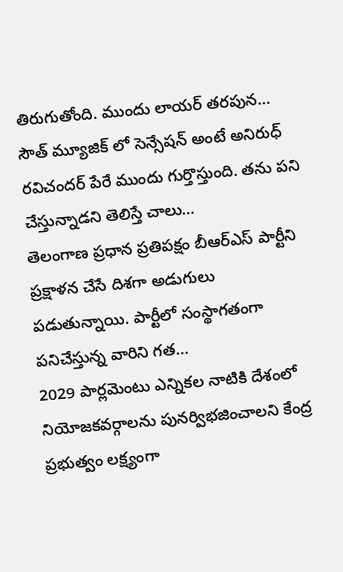తిరుగుతోంది. ముందు లాయర్ తరపున…
సౌత్ మ్యూజిక్ లో సెన్సేషన్ అంటే అనిరుధ్ రవిచందర్ పేరే ముందు గుర్తొస్తుంది. తను పని చేస్తున్నాడని తెలిస్తే చాలు…
తెలంగాణ ప్రధాన ప్రతిపక్షం బీఆర్ఎస్ పార్టీని ప్రక్షాళన చేసే దిశగా అడుగులు పడుతున్నాయి. పార్టీలో సంస్థాగతంగా పనిచేస్తున్న వారిని గత…
2029 పార్లమెంటు ఎన్నికల నాటికి దేశంలో నియోజకవర్గాలను పునర్విభజించాలని కేంద్ర ప్రభుత్వం లక్ష్యంగా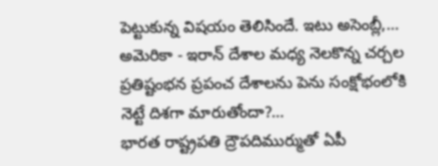పెట్టుకున్న విషయం తెలిసిందే. ఇటు అసెంబ్లీ,…
అమెరికా - ఇరాన్ దేశాల మధ్య నెలకొన్న చర్చల ప్రతిష్టంభన ప్రపంచ దేశాలను పెను సంక్షోభంలోకి నెట్టే దిశగా మారుతోందా?…
భారత రాష్ట్రపతి ద్రౌపదిముర్ముతో ఏపీ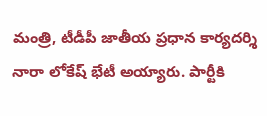మంత్రి, టీడీపీ జాతీయ ప్రధాన కార్యదర్శి నారా లోకేష్ భేటీ అయ్యారు. పార్టీకి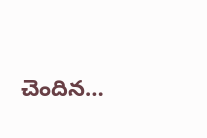చెందిన…